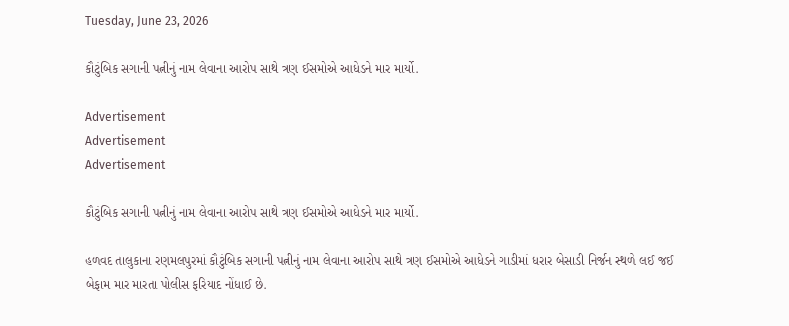Tuesday, June 23, 2026

કૌટુંબિક સગાની પત્નીનું નામ લેવાના આરોપ સાથે ત્રણ ઈસમોએ આધેડને માર માર્યો.

Advertisement
Advertisement
Advertisement

કૌટુંબિક સગાની પત્નીનું નામ લેવાના આરોપ સાથે ત્રણ ઈસમોએ આધેડને માર માર્યો.

હળવદ તાલુકાના રણમલપુરમાં કૌટુંબિક સગાની પત્નીનું નામ લેવાના આરોપ સાથે ત્રણ ઈસમોએ આધેડને ગાડીમાં ધરાર બેસાડી નિર્જન સ્થળે લઈ જઈ બેફામ માર મારતા પોલીસ ફરિયાદ નોંધાઈ છે.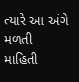ત્યારે આ અંગે મળતી માહિતી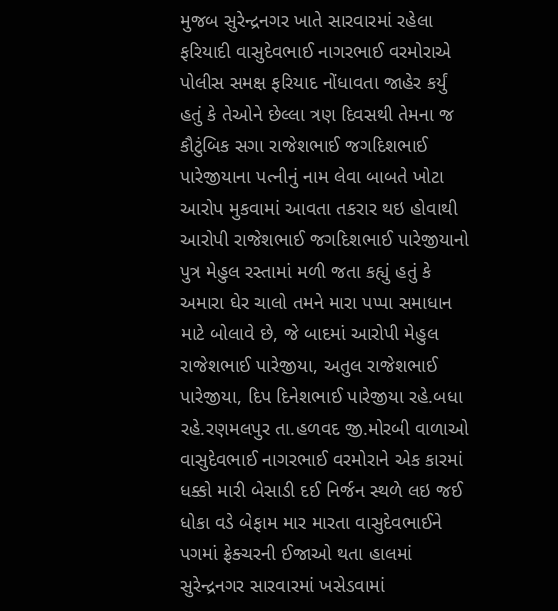મુજબ સુરેન્દ્રનગર ખાતે સારવારમાં રહેલા ફરિયાદી વાસુદેવભાઈ નાગરભાઈ વરમોરાએ પોલીસ સમક્ષ ફરિયાદ નોંધાવતા જાહેર કર્યું હતું કે તેઓને છેલ્લા ત્રણ દિવસથી તેમના જ કૌટુંબિક સગા રાજેશભાઈ જગદિશભાઈ પારેજીયાના પત્નીનું નામ લેવા બાબતે ખોટા આરોપ મુકવામાં આવતા તકરાર થઇ હોવાથી આરોપી રાજેશભાઈ જગદિશભાઈ પારેજીયાનો પુત્ર મેહુલ રસ્તામાં મળી જતા કહ્યું હતું કે અમારા ઘેર ચાલો તમને મારા પપ્પા સમાધાન માટે બોલાવે છે, જે બાદમાં આરોપી મેહુલ રાજેશભાઈ પારેજીયા, અતુલ રાજેશભાઈ પારેજીયા, દિપ દિનેશભાઈ પારેજીયા રહે.બધા રહે.રણમલપુર તા.હળવદ જી.મોરબી વાળાઓ વાસુદેવભાઈ નાગરભાઈ વરમોરાને એક કારમાં ધક્કો મારી બેસાડી દઈ નિર્જન સ્થળે લઇ જઈ ધોકા વડે બેફામ માર મારતા વાસુદેવભાઈને પગમાં ફ્રેક્ચરની ઈજાઓ થતા હાલમાં સુરેન્દ્રનગર સારવારમાં ખસેડવામાં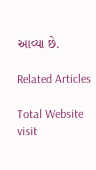આવ્યા છે.

Related Articles

Total Website visit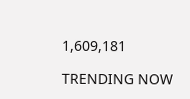1,609,181

TRENDING NOW